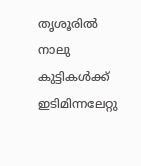തൃശൂരില്‍ നാലു കുട്ടികള്‍ക്ക് ഇടിമിന്നലേറ്റു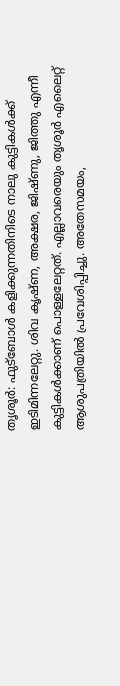തൃശൂര്‍: ഫുട്‌ബോള്‍ കളിക്കുന്നതിനിടെ നാലു കുട്ടികള്‍ക്ക് ഇടിമിന്നലേറ്റു. ശിവ കൃഷ്ണ, അക്ഷര, ജിഷ്ണു, ജിത്തു എന്നീ കുട്ടികള്‍ക്കാണ് പൊള്ളലേറ്റത്. എല്ലാവരെയും തൃശൂര്‍ എലൈറ്റ് ആശുപത്രിയില്‍ പ്രവേശിപ്പിച്ചു. അതേസമയം,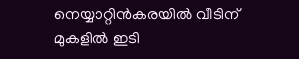നെയ്യാറ്റിന്‍കരയില്‍ വീടിന് മുകളില്‍ ഇടി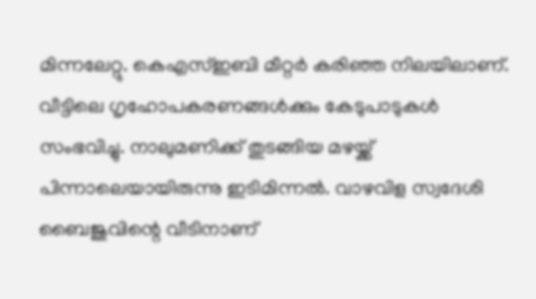മിന്നലേറ്റു. കെഎസ്ഇബി മീറ്റര്‍ കരിഞ്ഞ നിലയിലാണ്. വീട്ടിലെ ഗൃഹോപകരണങ്ങള്‍ക്കും കേടുപാടുകള്‍ സംഭവിച്ചു. നാലുമണിക്ക് തുടങ്ങിയ മഴയ്ക്ക് പിന്നാലെയായിരുന്നു ഇടിമിന്നല്‍. വാഴവിള സ്വദേശി ബൈജുവിന്റെ വീടിനാണ്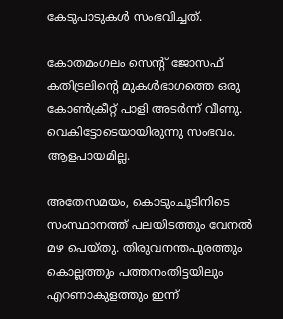കേടുപാടുകള്‍ സംഭവിച്ചത്.

കോതമംഗലം സെന്റ് ജോസഫ് കതിട്രലിന്റെ മുകള്‍ഭാഗത്തെ ഒരു കോണ്‍ക്രീറ്റ് പാളി അടര്‍ന്ന് വീണു. വെകിട്ടോടെയായിരുന്നു സംഭവം. ആളപായമില്ല.

അതേസമയം, കൊടുംചൂടിനിടെ സംസ്ഥാനത്ത് പലയിടത്തും വേനല്‍ മഴ പെയ്തു. തിരുവനന്തപുരത്തും കൊല്ലത്തും പത്തനംതിട്ടയിലും എറണാകുളത്തും ഇന്ന്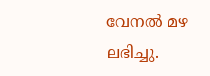വേനല്‍ മഴ ലഭിച്ചു.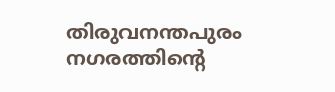തിരുവനന്തപുരം നഗരത്തിന്റെ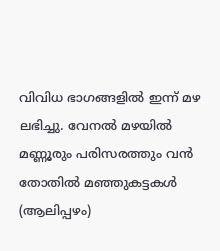വിവിധ ഭാഗങ്ങളില്‍ ഇന്ന് മഴ ലഭിച്ചു. വേനല്‍ മഴയില്‍ മണ്ണൂരും പരിസരത്തും വന്‍ തോതില്‍ മഞ്ഞുകട്ടകള്‍ (ആലിപ്പഴം)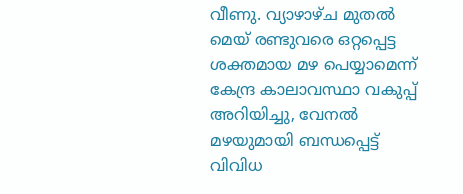വീണു. വ്യാഴാഴ്ച മുതല്‍ മെയ് രണ്ടുവരെ ഒറ്റപ്പെട്ട ശക്തമായ മഴ പെയ്യാമെന്ന് കേന്ദ്ര കാലാവസ്ഥാ വകുപ്പ് അറിയിച്ചു, വേനല്‍ മഴയുമായി ബന്ധപ്പെട്ട് വിവിധ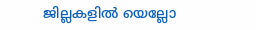ജില്ലകളില്‍ യെല്ലോ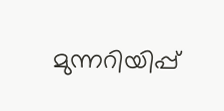മുന്നറിയിപ്പ്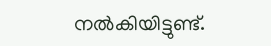നല്‍കിയിട്ടുണ്ട്.